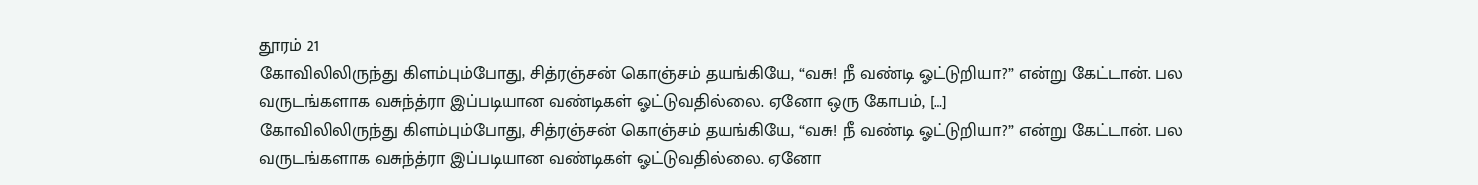தூரம் 21
கோவிலிலிருந்து கிளம்பும்போது, சித்ரஞ்சன் கொஞ்சம் தயங்கியே, “வசு! நீ வண்டி ஓட்டுறியா?” என்று கேட்டான். பல வருடங்களாக வசுந்த்ரா இப்படியான வண்டிகள் ஓட்டுவதில்லை. ஏனோ ஒரு கோபம், […]
கோவிலிலிருந்து கிளம்பும்போது, சித்ரஞ்சன் கொஞ்சம் தயங்கியே, “வசு! நீ வண்டி ஓட்டுறியா?” என்று கேட்டான். பல வருடங்களாக வசுந்த்ரா இப்படியான வண்டிகள் ஓட்டுவதில்லை. ஏனோ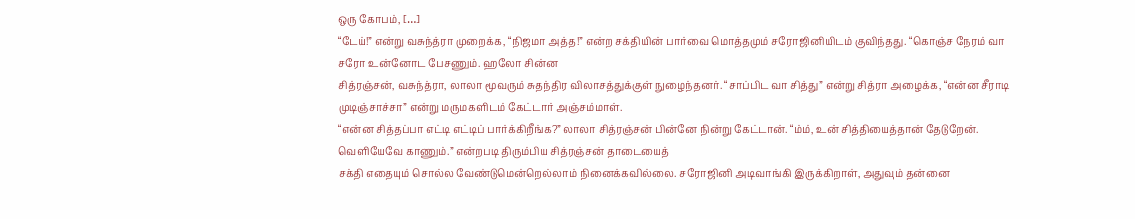ஒரு கோபம், […]
“டேய்!” என்று வசுந்த்ரா முறைக்க, “நிஜமா அத்த!” என்ற சக்தியின் பார்வை மொத்தமும் சரோஜினியிடம் குவிந்தது. “கொஞ்ச நேரம் வா சரோ உன்னோட பேசணும். ஹலோ சின்ன
சித்ரஞ்சன், வசுந்த்ரா, லாலா மூவரும் சுதந்திர விலாசத்துக்குள் நுழைந்தனர். “சாப்பிட வா சித்து” என்று சித்ரா அழைக்க, “என்ன சீராடி முடிஞ்சாச்சா” என்று மருமகளிடம் கேட்டார் அஞ்சம்மாள்.
“என்ன சித்தப்பா எட்டி எட்டிப் பார்க்கிறீங்க?” லாலா சித்ரஞ்சன் பின்னே நின்று கேட்டான். “ம்ம், உன் சித்தியைத்தான் தேடுறேன். வெளியேவே காணும்.” என்றபடி திரும்பிய சித்ரஞ்சன் தாடையைத்
சக்தி எதையும் சொல்ல வேண்டுமென்றெல்லாம் நினைக்கவில்லை. சரோஜினி அடிவாங்கி இருக்கிறாள், அதுவும் தன்னை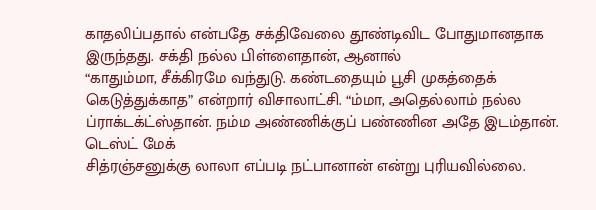காதலிப்பதால் என்பதே சக்திவேலை தூண்டிவிட போதுமானதாக இருந்தது. சக்தி நல்ல பிள்ளைதான், ஆனால்
“காதும்மா, சீக்கிரமே வந்துடு. கண்டதையும் பூசி முகத்தைக் கெடுத்துக்காத” என்றார் விசாலாட்சி. “ம்மா, அதெல்லாம் நல்ல ப்ராக்டக்ட்ஸ்தான். நம்ம அண்ணிக்குப் பண்ணின அதே இடம்தான். டெஸ்ட் மேக்
சித்ரஞ்சனுக்கு லாலா எப்படி நட்பானான் என்று புரியவில்லை.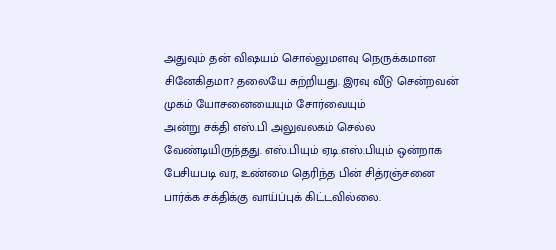அதுவும் தன் விஷயம் சொல்லுமளவு நெருக்கமான சினேகிதமா? தலையே சுற்றியது. இரவு வீடு சென்றவன் முகம் யோசனையையும் சோர்வையும்
அன்று சக்தி எஸ்.பி அலுவலகம் செல்ல வேண்டியிருந்தது. எஸ்.பியும் ஏடி.எஸ்.பியும் ஒன்றாக பேசியபடி வர, உண்மை தெரிந்த பின் சித்ரஞ்சனை பார்க்க சக்திக்கு வாய்ப்புக் கிட்டவில்லை.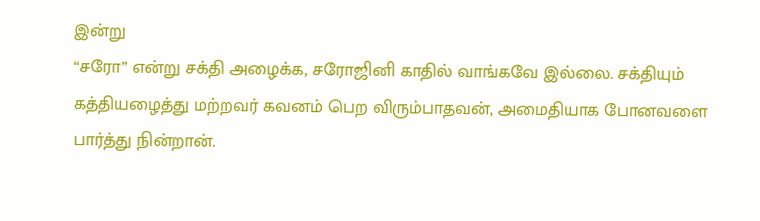இன்று
“சரோ” என்று சக்தி அழைக்க, சரோஜினி காதில் வாங்கவே இல்லை. சக்தியும் கத்தியழைத்து மற்றவர் கவனம் பெற விரும்பாதவன், அமைதியாக போனவளை பார்த்து நின்றான்.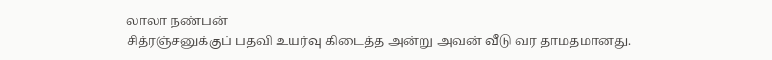லாலா நண்பன்
சித்ரஞ்சனுக்குப் பதவி உயர்வு கிடைத்த அன்று அவன் வீடு வர தாமதமானது.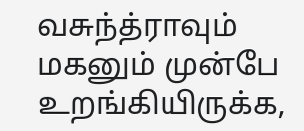வசுந்த்ராவும் மகனும் முன்பே உறங்கியிருக்க,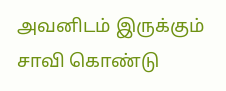அவனிடம் இருக்கும் சாவி கொண்டு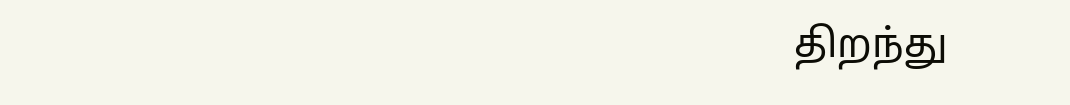திறந்து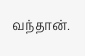வந்தான்.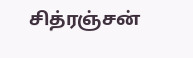சித்ரஞ்சன்